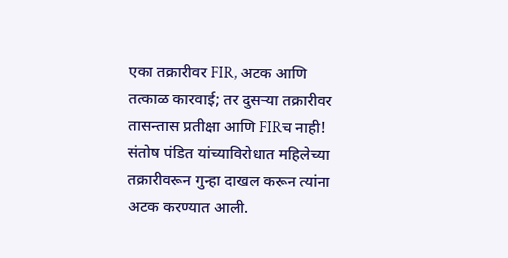एका तक्रारीवर FIR, अटक आणि तत्काळ कारवाई; तर दुसऱ्या तक्रारीवर तासन्तास प्रतीक्षा आणि FIRच नाही!
संतोष पंडित यांच्याविरोधात महिलेच्या तक्रारीवरून गुन्हा दाखल करून त्यांना अटक करण्यात आली.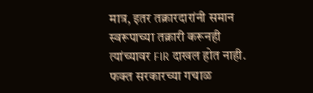मात्र, इतर तक्रारदारांनी समान स्वरूपाच्या तक्रारी करूनही त्यांच्यावर FIR दाखल होत नाही.
फक्त सरकारच्या गचाळ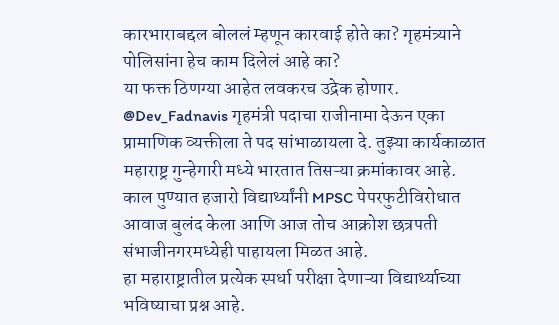कारभाराबद्दल बोललं म्हणून कारवाई होते का? गृहमंत्र्याने पोलिसांना हेच काम दिलेलं आहे का?
या फक्त ठिणग्या आहेत लवकरच उद्रेक होणार.
@Dev_Fadnavis गृहमंत्री पदाचा राजीनामा देऊन एका प्रामाणिक व्यक्तीला ते पद सांभाळायला दे. तुझ्या कार्यकाळात महाराष्ट्र गुन्हेगारी मध्ये भारतात तिसऱ्या क्रमांकावर आहे.
काल पुण्यात हजारो विद्यार्थ्यांनी MPSC पेपरफुटीविरोधात आवाज बुलंद केला आणि आज तोच आक्रोश छत्रपती संभाजीनगरमध्येही पाहायला मिळत आहे.
हा महाराष्ट्रातील प्रत्येक स्पर्धा परीक्षा देणाऱ्या विद्यार्थ्याच्या भविष्याचा प्रश्न आहे.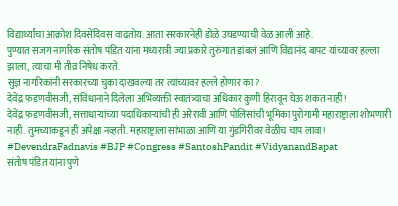विद्यार्थ्यांचा आक्रोश दिवसेंदिवस वाढतोय. आता सरकारनेही डोळे उघडण्याची वेळ आली आहे.
पुण्यात सजग नागरिक संतोष पंडित यांना मध्यरात्री ज्या प्रकारे तुरुंगात डांबलं आणि विद्यानंद बापट यांच्यावर हल्ला झाला, त्याचा मी तीव्र निषेध करते.
सुज्ञ नागरिकांनी सरकारच्या चुका दाखवल्या तर त्यांच्यावर हल्ले होणार का?
देवेंद्र फडणवीसजी, संविधानाने दिलेला अभिव्यक्ती स्वातंत्र्याचा अधिकार कुणी हिरावून घेऊ शकत नाही!
देवेंद्र फडणवीसजी, सत्ताधाऱ्यांच्या पदाधिकाऱ्यांची ही अरेरावी आणि पोलिसांची भूमिका पुरोगामी महाराष्ट्राला शोभणारी नाही. तुमच्याकडून ही अपेक्षा नव्हती. महाराष्ट्राला सांभाळा आणि या गुंडगिरीवर वेळीच चाप लावा!
#DevendraFadnavis #BJP #Congress #SantoshPandit #VidyanandBapat
संतोष पंडित यांना पुणे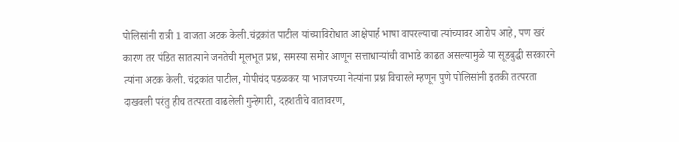पोलिसांनी रात्री 1 वाजता अटक केली.चंद्रकांत पाटील यांच्याविरोधात आक्षेपार्ह भाषा वापरल्याचा त्यांच्यावर आरोप आहे, पण खरं कारण तर पंडित सातत्याने जनतेची मूलभूत प्रश्न, समस्या समोर आणून सत्ताधाऱ्यांची वाभाडे काढत असल्यामुळे या सूडबुद्धी सरकारने त्यांना अटक केली. चंद्रकांत पाटील, गोपीचंद पडळकर या भाजपच्या नेत्यांना प्रश्न विचारले म्हणून पुणे पोलिसांनी इतकी तत्परता दाखवली परंतु हीच तत्परता वाढलेली गुन्हेगारी, दहशतीचे वातावरण,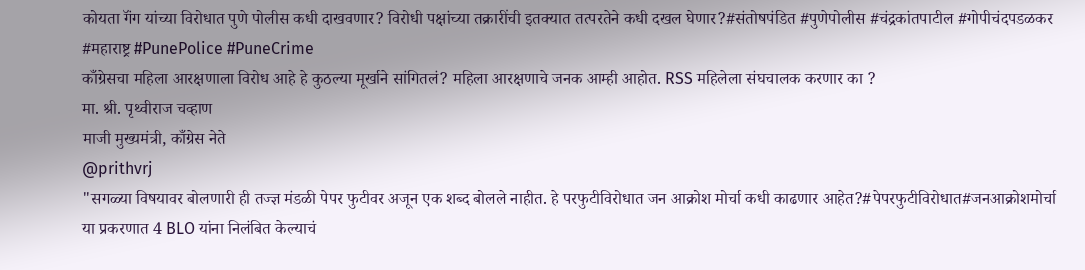कोयता गॅंग यांच्या विरोधात पुणे पोलीस कधी दाखवणार? विरोधी पक्षांच्या तक्रारींची इतक्यात तत्परतेने कधी दखल घेणार?#संतोषपंडित #पुणेपोलीस #चंद्रकांतपाटील #गोपीचंदपडळकर #महाराष्ट्र #PunePolice #PuneCrime
काँग्रेसचा महिला आरक्षणाला विरोध आहे हे कुठल्या मूर्खाने सांगितलं? महिला आरक्षणाचे जनक आम्ही आहोत. RSS महिलेला संघचालक करणार का ?
मा. श्री. पृथ्वीराज चव्हाण
माजी मुख्यमंत्री, काँग्रेस नेते
@prithvrj
"सगळ्या विषयावर बोलणारी ही तज्ज्ञ मंडळी पेपर फुटीवर अजून एक शब्द बोलले नाहीत. हे परफुटीविरोधात जन आक्रोश मोर्चा कधी काढणार आहेत?#पेपरफुटीविरोधात#जनआक्रोशमोर्चा
या प्रकरणात 4 BLO यांना निलंबित केल्याचं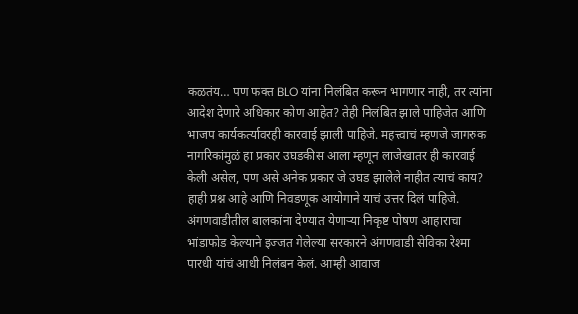कळतंय… पण फक्त BLO यांना निलंबित करून भागणार नाही, तर त्यांना आदेश देणारे अधिकार कोण आहेत? तेही निलंबित झाले पाहिजेत आणि भाजप कार्यकर्त्यावरही कारवाई झाली पाहिजे. महत्त्वाचं म्हणजे जागरुक नागरिकांमुळं हा प्रकार उघडकीस आला म्हणून लाजेखातर ही कारवाई केली असेल, पण असे अनेक प्रकार जे उघड झालेले नाहीत त्याचं काय? हाही प्रश्न आहे आणि निवडणूक आयोगाने याचं उत्तर दिलं पाहिजे.
अंगणवाडीतील बालकांना देण्यात येणाऱ्या निकृष्ट पोषण आहाराचा भांडाफोड केल्याने इज्जत गेलेल्या सरकारने अंगणवाडी सेविका रेश्मा पारधी यांचं आधी निलंबन केलं. आम्ही आवाज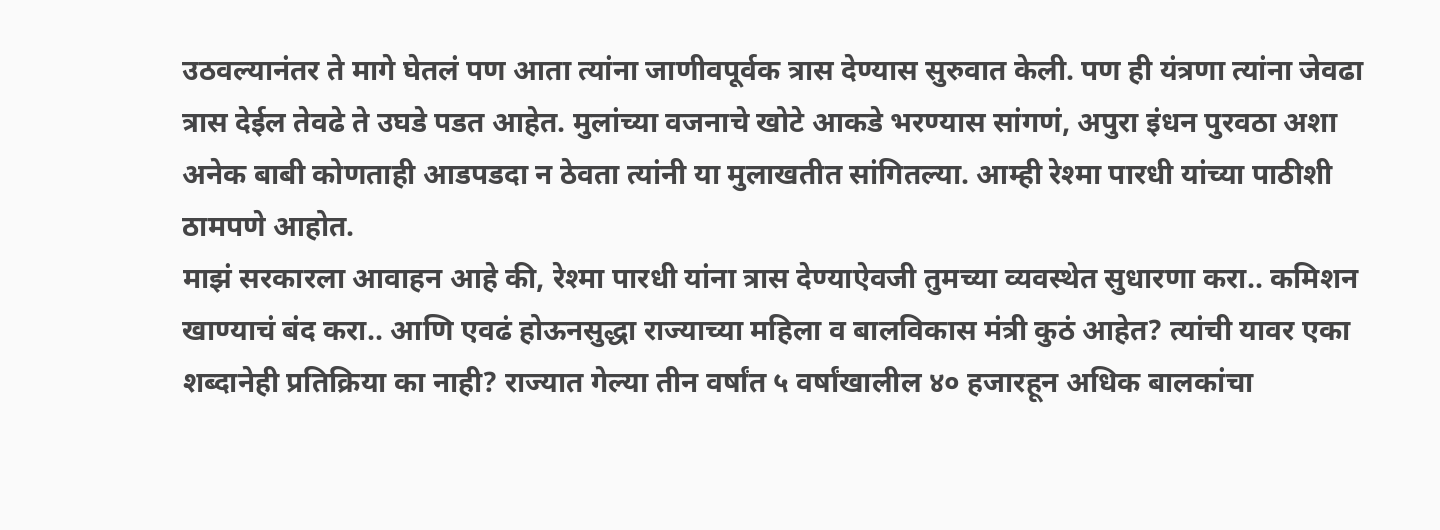उठवल्यानंतर ते मागे घेतलं पण आता त्यांना जाणीवपूर्वक त्रास देण्यास सुरुवात केली. पण ही यंत्रणा त्यांना जेवढा त्रास देईल तेवढे ते उघडे पडत आहेत. मुलांच्या वजनाचे खोटे आकडे भरण्यास सांगणं, अपुरा इंधन पुरवठा अशा अनेक बाबी कोणताही आडपडदा न ठेवता त्यांनी या मुलाखतीत सांगितल्या. आम्ही रेश्मा पारधी यांच्या पाठीशी ठामपणे आहोत.
माझं सरकारला आवाहन आहे की, रेश्मा पारधी यांना त्रास देण्याऐवजी तुमच्या व्यवस्थेत सुधारणा करा.. कमिशन खाण्याचं बंद करा.. आणि एवढं होऊनसुद्धा राज्याच्या महिला व बालविकास मंत्री कुठं आहेत? त्यांची यावर एका शब्दानेही प्रतिक्रिया का नाही? राज्यात गेल्या तीन वर्षांत ५ वर्षांखालील ४० हजारहून अधिक बालकांचा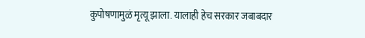कुपोषणामुळं मृत्यू झाला. यालाही हेच सरकार जबाबदार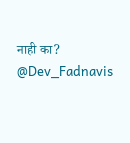नाही का?
@Dev_Fadnavis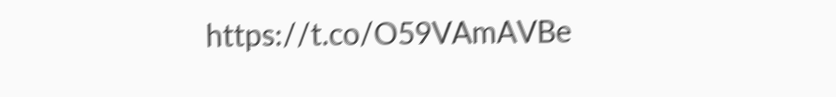https://t.co/O59VAmAVBe